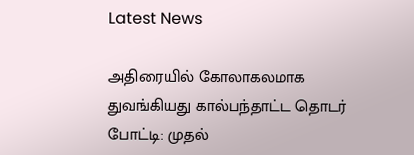Latest News

அதிரையில் கோலாகலமாக துவங்கியது கால்பந்தாட்ட தொடர் போட்டி: முதல்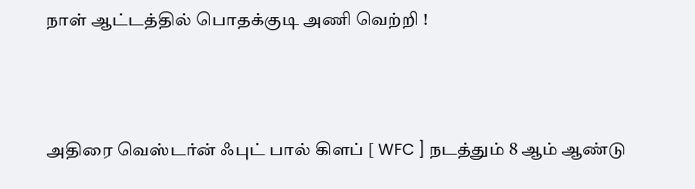நாள் ஆட்டத்தில் பொதக்குடி அணி வெற்றி !



அதிரை வெஸ்டர்ன் ஃபுட் பால் கிளப் [ WFC ] நடத்தும் 8 ஆம் ஆண்டு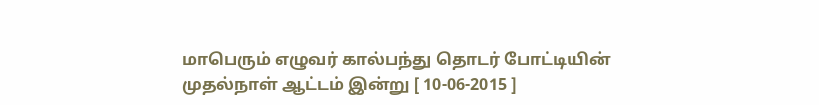மாபெரும் எழுவர் கால்பந்து தொடர் போட்டியின் முதல்நாள் ஆட்டம் இன்று [ 10-06-2015 ]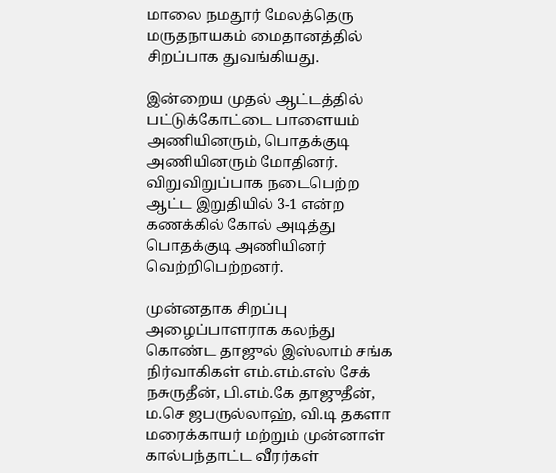மாலை நமதூர் மேலத்தெரு மருதநாயகம் மைதானத்தில் சிறப்பாக துவங்கியது.

இன்றைய முதல் ஆட்டத்தில் பட்டுக்கோட்டை பாளையம் அணியினரும், பொதக்குடி அணியினரும் மோதினர். விறுவிறுப்பாக நடைபெற்ற ஆட்ட இறுதியில் 3-1 என்ற கணக்கில் கோல் அடித்து பொதக்குடி அணியினர் வெற்றிபெற்றனர்.

முன்னதாக சிறப்பு அழைப்பாளராக கலந்து கொண்ட தாஜுல் இஸ்லாம் சங்க நிர்வாகிகள் எம்.எம்.எஸ் சேக் நசுருதீன், பி.எம்.கே தாஜுதீன், ம.செ ஜபருல்லாஹ், வி.டி தகளா மரைக்காயர் மற்றும் முன்னாள் கால்பந்தாட்ட வீரர்கள்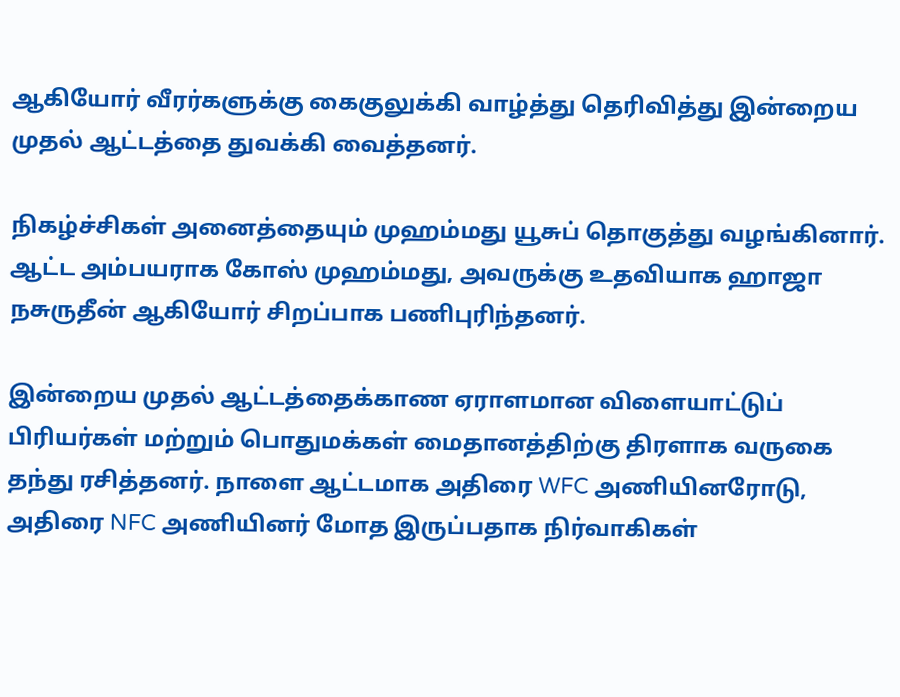ஆகியோர் வீரர்களுக்கு கைகுலுக்கி வாழ்த்து தெரிவித்து இன்றைய முதல் ஆட்டத்தை துவக்கி வைத்தனர்.

நிகழ்ச்சிகள் அனைத்தையும் முஹம்மது யூசுப் தொகுத்து வழங்கினார். ஆட்ட அம்பயராக கோஸ் முஹம்மது, அவருக்கு உதவியாக ஹாஜா நசுருதீன் ஆகியோர் சிறப்பாக பணிபுரிந்தனர்.

இன்றைய முதல் ஆட்டத்தைக்காண ஏராளமான விளையாட்டுப் பிரியர்கள் மற்றும் பொதுமக்கள் மைதானத்திற்கு திரளாக வருகை தந்து ரசித்தனர். நாளை ஆட்டமாக அதிரை WFC அணியினரோடு, அதிரை NFC அணியினர் மோத இருப்பதாக நிர்வாகிகள்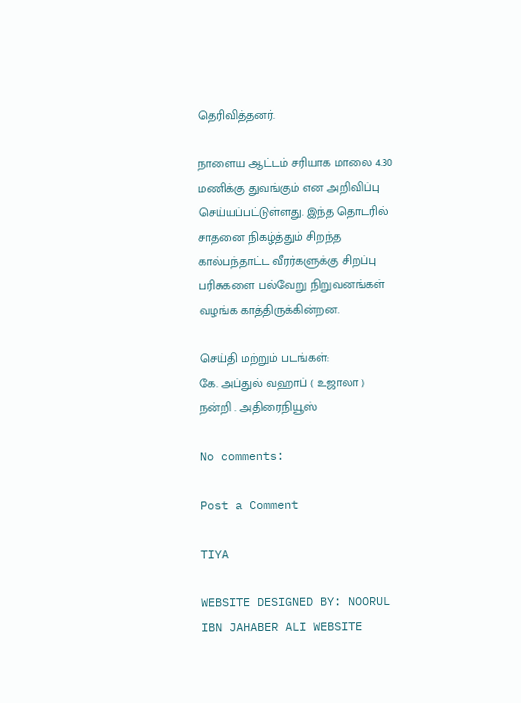தெரிவித்தனர்.

நாளைய ஆட்டம் சரியாக மாலை 4.30 மணிக்கு துவங்கும் என அறிவிப்பு செய்யப்பட்டுள்ளது. இந்த தொடரில் சாதனை நிகழ்த்தும் சிறந்த கால்பந்தாட்ட வீரர்களுக்கு சிறப்பு பரிசுகளை பல்வேறு நிறுவனங்கள் வழங்க காத்திருக்கின்றன.

செய்தி மற்றும் படங்கள்:
கே. அப்துல் வஹாப் ( உஜாலா )                     நன்றி . அதிரைநியூஸ்

No comments:

Post a Comment

TIYA

WEBSITE DESIGNED BY: NOORUL IBN JAHABER ALI WEBSITE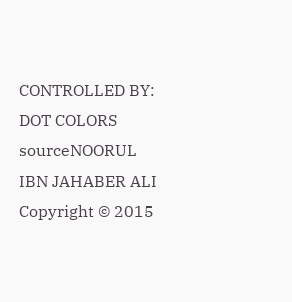CONTROLLED BY: DOT COLORS
sourceNOORUL IBN JAHABER ALI Copyright © 2015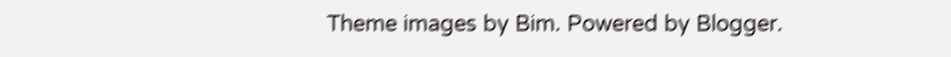Theme images by Bim. Powered by Blogger.